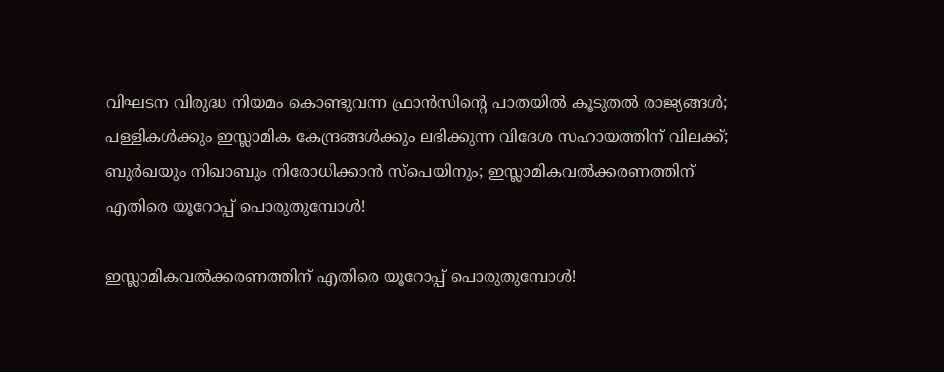വിഘടന വിരുദ്ധ നിയമം കൊണ്ടുവന്ന ഫ്രാന്‍സിന്റെ പാതയില്‍ കൂടുതല്‍ രാജ്യങ്ങള്‍; പള്ളികള്‍ക്കും ഇസ്ലാമിക കേന്ദ്രങ്ങള്‍ക്കും ലഭിക്കുന്ന വിദേശ സഹായത്തിന് വിലക്ക്; ബുര്‍ഖയും നിഖാബും നിരോധിക്കാന്‍ സ്പെയിനും; ഇസ്ലാമികവല്‍ക്കരണത്തിന് എതിരെ യൂറോപ്പ് പൊരുതുമ്പോള്‍!

ഇസ്ലാമികവല്‍ക്കരണത്തിന് എതിരെ യൂറോപ്പ് പൊരുതുമ്പോള്‍!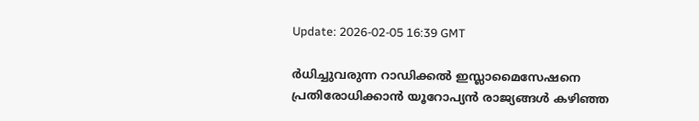Update: 2026-02-05 16:39 GMT

ര്‍ധിച്ചുവരുന്ന റാഡിക്കല്‍ ഇസ്ലാമൈസേഷനെ പ്രതിരോധിക്കാന്‍ യൂറോപ്യന്‍ രാജ്യങ്ങള്‍ കഴിഞ്ഞ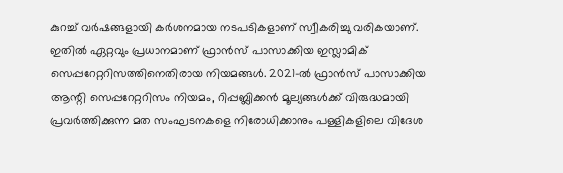കുറച്ച് വര്‍ഷങ്ങളായി കര്‍ശനമായ നടപടികളാണ് സ്വീകരിച്ചു വരികയാണ്. ഇതില്‍ ഏറ്റവും പ്രധാനമാണ് ഫ്രാന്‍സ് പാസാക്കിയ ഇസ്ലാമിക് സെപ്പറേറ്ററിസത്തിനെതിരായ നിയമങ്ങള്‍. 2021-ല്‍ ഫ്രാന്‍സ് പാസാക്കിയ ആന്റി സെപ്പറേറ്ററിസം നിയമം, റിപ്പബ്ലിക്കന്‍ മൂല്യങ്ങള്‍ക്ക് വിരുദ്ധമായി പ്രവര്‍ത്തിക്കുന്ന മത സംഘടനകളെ നിരോധിക്കാനും പള്ളികളിലെ വിദേശ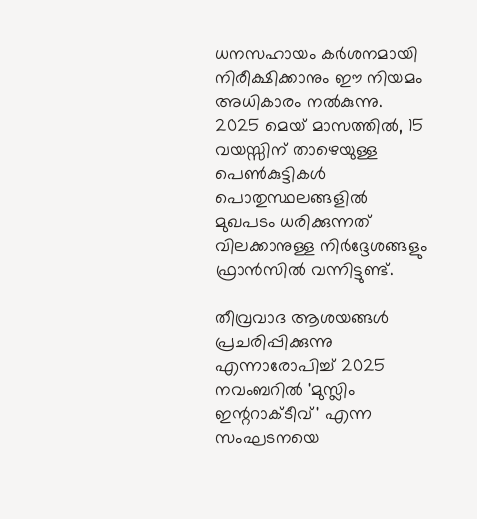ധനസഹായം കര്‍ശനമായി നിരീക്ഷിക്കാനും ഈ നിയമം അധികാരം നല്‍കുന്നു. 2025 മെയ് മാസത്തില്‍, 15 വയസ്സിന് താഴെയുള്ള പെണ്‍കുട്ടികള്‍ പൊതുസ്ഥലങ്ങളില്‍ മുഖപടം ധരിക്കുന്നത് വിലക്കാനുള്ള നിര്‍ദ്ദേശങ്ങളും ഫ്രാന്‍സില്‍ വന്നിട്ടുണ്ട്.

തീവ്രവാദ ആശയങ്ങള്‍ പ്രചരിപ്പിക്കുന്നു എന്നാരോപിച്ച് 2025 നവംബറില്‍ 'മുസ്ലിം ഇന്ററാക്ടീവ്' എന്ന സംഘടനയെ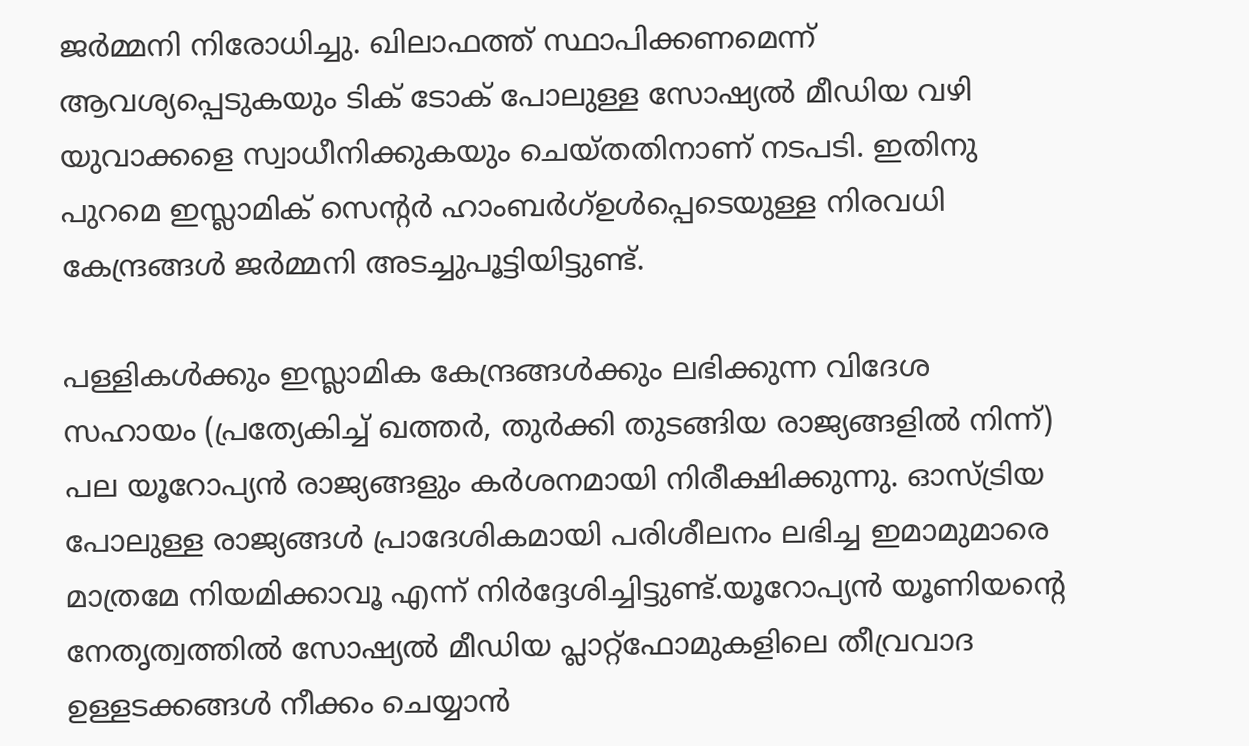ജര്‍മ്മനി നിരോധിച്ചു. ഖിലാഫത്ത് സ്ഥാപിക്കണമെന്ന് ആവശ്യപ്പെടുകയും ടിക് ടോക് പോലുള്ള സോഷ്യല്‍ മീഡിയ വഴി യുവാക്കളെ സ്വാധീനിക്കുകയും ചെയ്തതിനാണ് നടപടി. ഇതിനു പുറമെ ഇസ്ലാമിക് സെന്റര്‍ ഹാംബര്‍ഗ്ഉള്‍പ്പെടെയുള്ള നിരവധി കേന്ദ്രങ്ങള്‍ ജര്‍മ്മനി അടച്ചുപൂട്ടിയിട്ടുണ്ട്.

പള്ളികള്‍ക്കും ഇസ്ലാമിക കേന്ദ്രങ്ങള്‍ക്കും ലഭിക്കുന്ന വിദേശ സഹായം (പ്രത്യേകിച്ച് ഖത്തര്‍, തുര്‍ക്കി തുടങ്ങിയ രാജ്യങ്ങളില്‍ നിന്ന്) പല യൂറോപ്യന്‍ രാജ്യങ്ങളും കര്‍ശനമായി നിരീക്ഷിക്കുന്നു. ഓസ്ട്രിയ പോലുള്ള രാജ്യങ്ങള്‍ പ്രാദേശികമായി പരിശീലനം ലഭിച്ച ഇമാമുമാരെ മാത്രമേ നിയമിക്കാവൂ എന്ന് നിര്‍ദ്ദേശിച്ചിട്ടുണ്ട്.യൂറോപ്യന്‍ യൂണിയന്റെ നേതൃത്വത്തില്‍ സോഷ്യല്‍ മീഡിയ പ്ലാറ്റ്‌ഫോമുകളിലെ തീവ്രവാദ ഉള്ളടക്കങ്ങള്‍ നീക്കം ചെയ്യാന്‍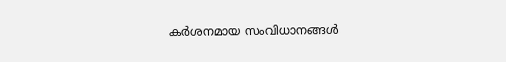കര്‍ശനമായ സംവിധാനങ്ങള്‍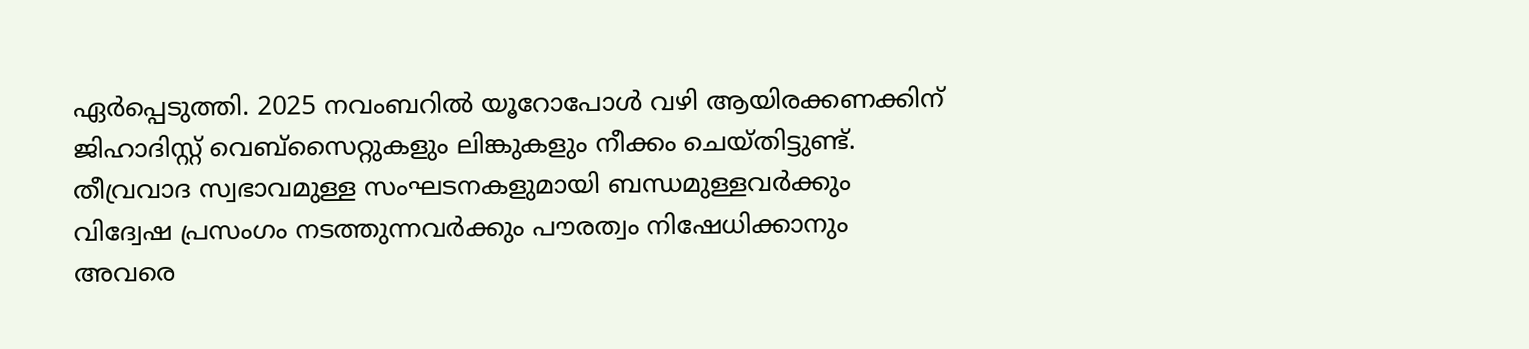ഏര്‍പ്പെടുത്തി. 2025 നവംബറില്‍ യൂറോപോള്‍ വഴി ആയിരക്കണക്കിന് ജിഹാദിസ്റ്റ് വെബ്‌സൈറ്റുകളും ലിങ്കുകളും നീക്കം ചെയ്തിട്ടുണ്ട്. തീവ്രവാദ സ്വഭാവമുള്ള സംഘടനകളുമായി ബന്ധമുള്ളവര്‍ക്കും വിദ്വേഷ പ്രസംഗം നടത്തുന്നവര്‍ക്കും പൗരത്വം നിഷേധിക്കാനും അവരെ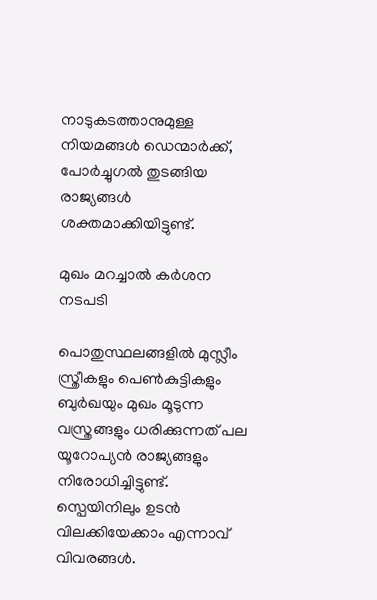നാടുകടത്താനുമുള്ള നിയമങ്ങള്‍ ഡെന്മാര്‍ക്ക്, പോര്‍ച്ചുഗല്‍ തുടങ്ങിയ രാജ്യങ്ങള്‍ ശക്തമാക്കിയിട്ടുണ്ട്.

മുഖം മറച്ചാല്‍ കര്‍ശന നടപടി

പൊതുസ്ഥലങ്ങളില്‍ മുസ്ലീം സ്ത്രീകളും പെണ്‍കുട്ടികളും ബുര്‍ഖയും മുഖം മൂടുന്ന വസ്ത്രങ്ങളും ധരിക്കുന്നത് പല യൂറോപ്യന്‍ രാജ്യങ്ങളും നിരോധിച്ചിട്ടുണ്ട്. സ്പെയിനിലും ഉടന്‍ വിലക്കിയേക്കാം എന്നാവ് വിവരങ്ങള്‍.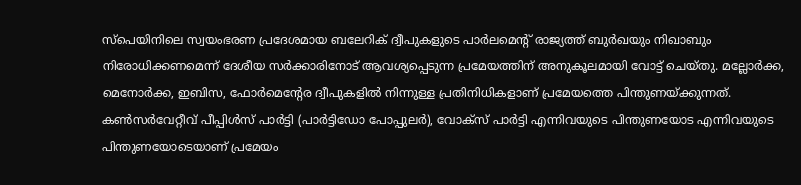സ്പെയിനിലെ സ്വയംഭരണ പ്രദേശമായ ബലേറിക് ദ്വീപുകളുടെ പാര്‍ലമെന്റ് രാജ്യത്ത് ബുര്‍ഖയും നിഖാബും നിരോധിക്കണമെന്ന് ദേശീയ സര്‍ക്കാരിനോട് ആവശ്യപ്പെടുന്ന പ്രമേയത്തിന് അനുകൂലമായി വോട്ട് ചെയ്തു. മല്ലോര്‍ക്ക, മെനോര്‍ക്ക, ഇബിസ, ഫോര്‍മെന്റേര ദ്വീപുകളില്‍ നിന്നുള്ള പ്രതിനിധികളാണ് പ്രമേയത്തെ പിന്തുണയ്ക്കുന്നത്. കണ്‍സര്‍വേറ്റീവ് പീപ്പിള്‍സ് പാര്‍ട്ടി (പാര്‍ട്ടിഡോ പോപ്പുലര്‍), വോക്സ് പാര്‍ട്ടി എന്നിവയുടെ പിന്തുണയോട എന്നിവയുടെ പിന്തുണയോടെയാണ് പ്രമേയം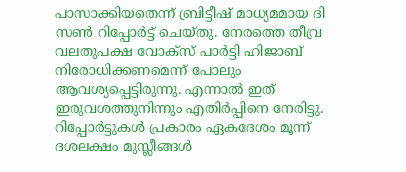പാസാക്കിയതെന്ന് ബ്രിട്ടീഷ് മാധ്യമമായ ദി സണ്‍ റിപ്പോര്‍ട്ട് ചെയ്തു. നേരത്തെ തീവ്ര വലതുപക്ഷ വോക്സ് പാര്‍ട്ടി ഹിജാബ് നിരോധിക്കണമെന്ന് പോലും ആവശ്യപ്പെട്ടിരുന്നു. എന്നാല്‍ ഇത് ഇരുവശത്തുനിന്നും എതിര്‍പ്പിനെ നേരിട്ടു. റിപ്പോര്‍ട്ടുകള്‍ പ്രകാരം ഏകദേശം മൂന്ന് ദശലക്ഷം മുസ്ലീങ്ങള്‍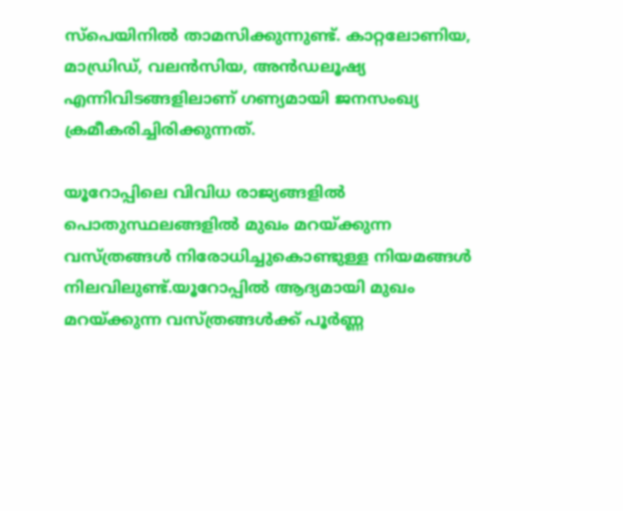സ്പെയിനില്‍ താമസിക്കുന്നുണ്ട്. കാറ്റലോണിയ, മാഡ്രിഡ്, വലന്‍സിയ, അന്‍ഡലൂഷ്യ എന്നിവിടങ്ങളിലാണ് ഗണ്യമായി ജനസംഖ്യ ക്രമീകരിച്ചിരിക്കുന്നത്.

യൂറോപ്പിലെ വിവിധ രാജ്യങ്ങളില്‍ പൊതുസ്ഥലങ്ങളില്‍ മുഖം മറയ്ക്കുന്ന വസ്ത്രങ്ങള്‍ നിരോധിച്ചുകൊണ്ടുള്ള നിയമങ്ങള്‍ നിലവിലുണ്ട്.യൂറോപ്പില്‍ ആദ്യമായി മുഖം മറയ്ക്കുന്ന വസ്ത്രങ്ങള്‍ക്ക് പൂര്‍ണ്ണ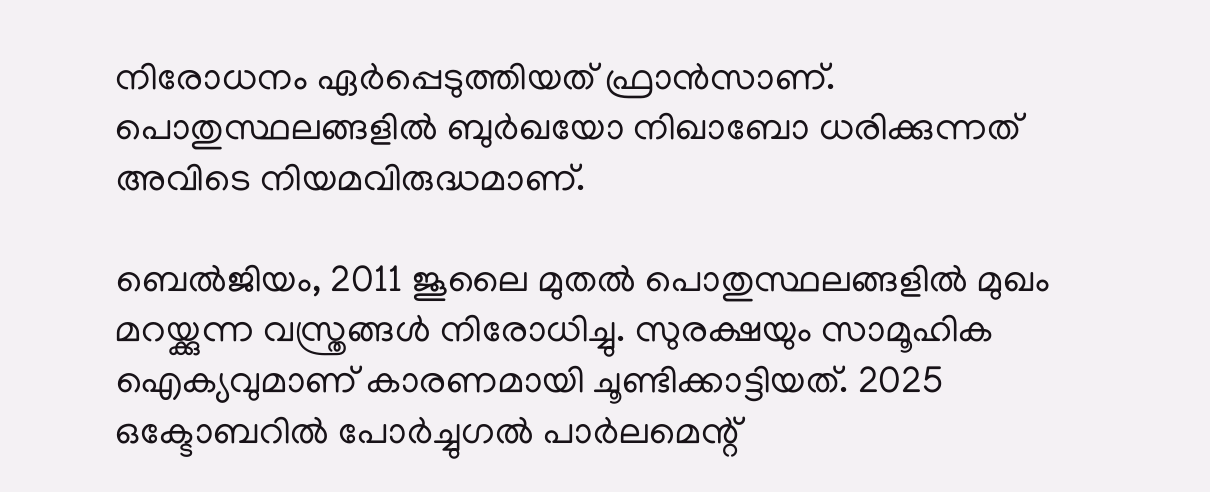നിരോധനം ഏര്‍പ്പെടുത്തിയത് ഫ്രാന്‍സാണ്. പൊതുസ്ഥലങ്ങളില്‍ ബുര്‍ഖയോ നിഖാബോ ധരിക്കുന്നത് അവിടെ നിയമവിരുദ്ധമാണ്.

ബെല്‍ജിയം, 2011 ജൂലൈ മുതല്‍ പൊതുസ്ഥലങ്ങളില്‍ മുഖം മറയ്ക്കുന്ന വസ്ത്രങ്ങള്‍ നിരോധിച്ചു. സുരക്ഷയും സാമൂഹിക ഐക്യവുമാണ് കാരണമായി ചൂണ്ടിക്കാട്ടിയത്. 2025 ഒക്ടോബറില്‍ പോര്‍ച്ചുഗല്‍ പാര്‍ലമെന്റ്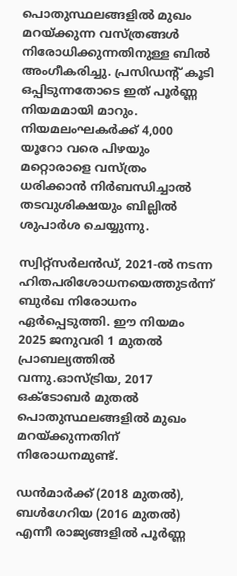പൊതുസ്ഥലങ്ങളില്‍ മുഖം മറയ്ക്കുന്ന വസ്ത്രങ്ങള്‍ നിരോധിക്കുന്നതിനുള്ള ബില്‍ അംഗീകരിച്ചു. പ്രസിഡന്റ് കൂടി ഒപ്പിടുന്നതോടെ ഇത് പൂര്‍ണ്ണ നിയമമായി മാറും. നിയമലംഘകര്‍ക്ക് 4,000 യൂറോ വരെ പിഴയും മറ്റൊരാളെ വസ്ത്രം ധരിക്കാന്‍ നിര്‍ബന്ധിച്ചാല്‍ തടവുശിക്ഷയും ബില്ലില്‍ ശുപാര്‍ശ ചെയ്യുന്നു.

സ്വിറ്റ്സര്‍ലന്‍ഡ്, 2021-ല്‍ നടന്ന ഹിതപരിശോധനയെത്തുടര്‍ന്ന് ബുര്‍ഖ നിരോധനം ഏര്‍പ്പെടുത്തി. ഈ നിയമം 2025 ജനുവരി 1 മുതല്‍ പ്രാബല്യത്തില്‍ വന്നു.ഓസ്ട്രിയ, 2017 ഒക്ടോബര്‍ മുതല്‍ പൊതുസ്ഥലങ്ങളില്‍ മുഖം മറയ്ക്കുന്നതിന് നിരോധനമുണ്ട്.

ഡന്‍മാര്‍ക്ക് (2018 മുതല്‍), ബള്‍ഗേറിയ (2016 മുതല്‍) എന്നീ രാജ്യങ്ങളില്‍ പൂര്‍ണ്ണ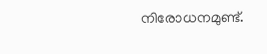നിരോധനമുണ്ട്.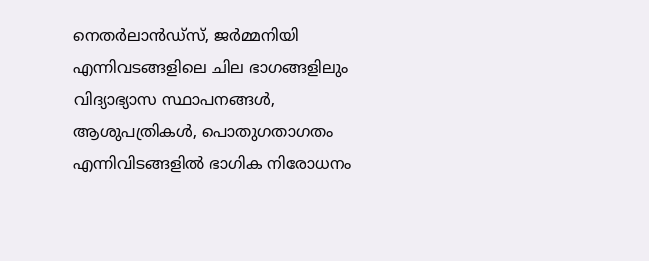നെതര്‍ലാന്‍ഡ്‌സ്, ജര്‍മ്മനിയി എന്നിവടങ്ങളിലെ ചില ഭാഗങ്ങളിലും വിദ്യാഭ്യാസ സ്ഥാപനങ്ങള്‍, ആശുപത്രികള്‍, പൊതുഗതാഗതം എന്നിവിടങ്ങളില്‍ ഭാഗിക നിരോധനം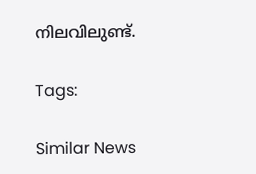നിലവിലുണ്ട്.

Tags:

Similar News